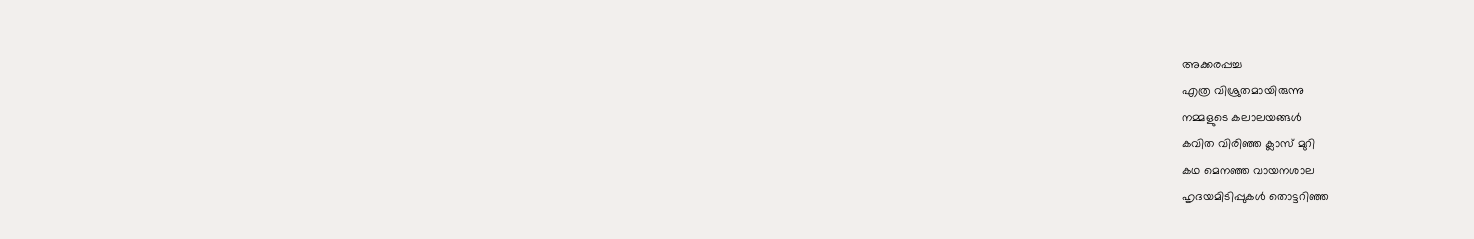അക്കരപ്പച്ച
എത്ര വിശ്രുതമായിരുന്നു
നമ്മളുടെ കലാലയങ്ങൾ
കവിത വിരിഞ്ഞ ക്ലാസ് മുറി
കഥ മെനഞ്ഞ വായനശാല
ഹൃദയമിടിപ്പുകൾ തൊട്ടറിഞ്ഞ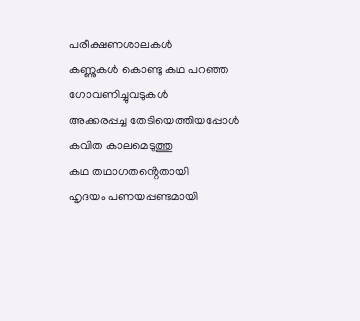പരീക്ഷണശാലകൾ
കണ്ണുകൾ കൊണ്ടു കഥ പറഞ്ഞ
ഗോവണിച്ചുവടുകൾ
അക്കരപ്പച്ച തേടിയെത്തിയപ്പോൾ
കവിത കാലമെടുത്തു
കഥ തഥാഗതൻ്റെതായി
ഹൃദയം പണയപ്പണ്ടമായി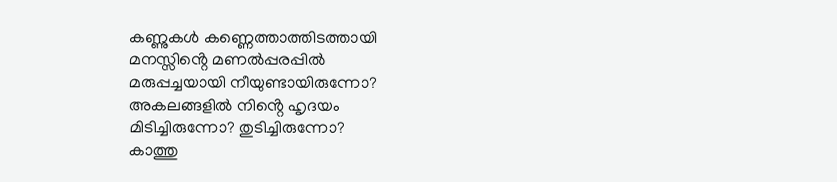കണ്ണുകൾ കണ്ണെത്താത്തിടത്തായി
മനസ്സിൻ്റെ മണൽപ്പരപ്പിൽ
മരുപ്പച്ചയായി നീയുണ്ടായിരുന്നോ?
അകലങ്ങളിൽ നിൻ്റെ ഹൃദയം
മിടിച്ചിരുന്നോ? തുടിച്ചിരുന്നോ?
കാത്തു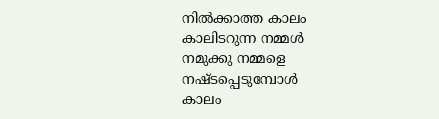നിൽക്കാത്ത കാലം
കാലിടറുന്ന നമ്മൾ
നമുക്കു നമ്മളെ നഷ്ടപ്പെടുമ്പോൾ
കാലം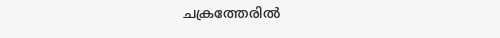ചക്രത്തേരിൽ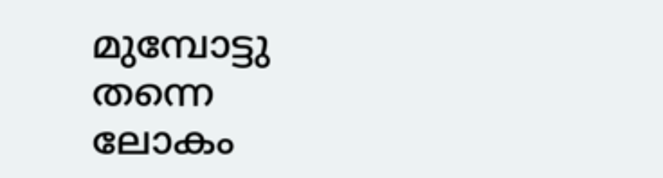മുമ്പോട്ടു തന്നെ
ലോകം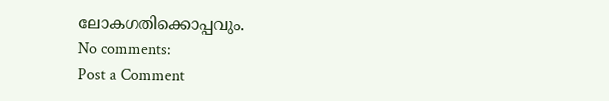ലോകഗതിക്കൊപ്പവും.
No comments:
Post a Comment